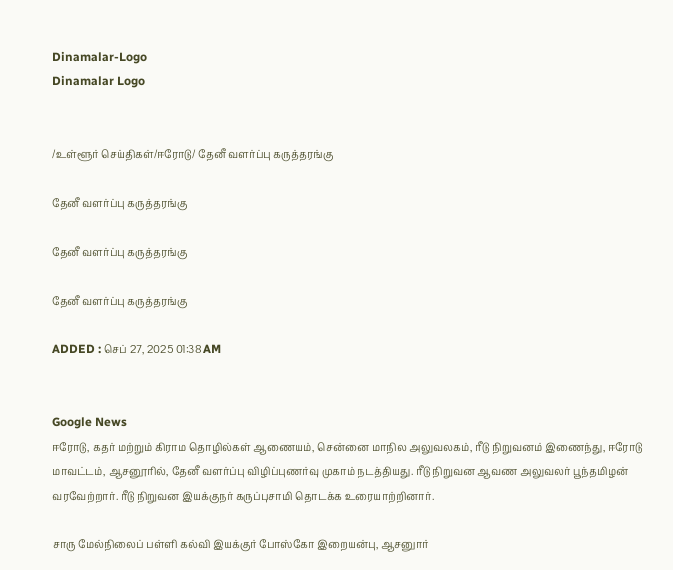Dinamalar-Logo
Dinamalar Logo


/உள்ளூர் செய்திகள்/ஈரோடு/ தேனீ வளர்ப்பு கருத்தரங்கு

தேனீ வளர்ப்பு கருத்தரங்கு

தேனீ வளர்ப்பு கருத்தரங்கு

தேனீ வளர்ப்பு கருத்தரங்கு

ADDED : செப் 27, 2025 01:38 AM


Google News
ஈரோடு, கதர் மற்றும் கிராம தொழில்கள் ஆணையம், சென்னை மாநில அலுவலகம், ரீடு நிறுவனம் இணைந்து, ஈரோடு மாவட்டம், ஆசனூரில், தேனீ வளர்ப்பு விழிப்புணர்வு முகாம் நடத்தியது. ரீடு நிறுவன ஆவண அலுவலர் பூந்தமிழன் வரவேற்றார். ரீடு நிறுவன இயக்குநர் கருப்புசாமி தொடக்க உரையாற்றினார்.

சாரு மேல்நிலைப் பள்ளி கல்வி இயக்குர் போஸ்கோ இறையன்பு, ஆசனுார்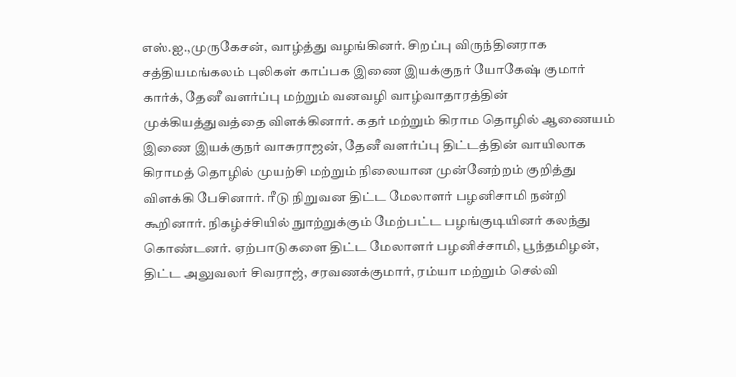எஸ்.ஐ.,முருகேசன், வாழ்த்து வழங்கினர். சிறப்பு விருந்தினராக சத்தியமங்கலம் புலிகள் காப்பக இணை இயக்குநர் யோகேஷ் குமார் கார்க், தேனீ வளர்ப்பு மற்றும் வனவழி வாழ்வாதாரத்தின் முக்கியத்துவத்தை விளக்கினார். கதர் மற்றும் கிராம தொழில் ஆணையம் இணை இயக்குநர் வாசுராஜன், தேனீ வளர்ப்பு திட்டத்தின் வாயிலாக கிராமத் தொழில் முயற்சி மற்றும் நிலையான முன்னேற்றம் குறித்து விளக்கி பேசினார். ரீடு நிறுவன திட்ட மேலாளர் பழனிசாமி நன்றி கூறினார். நிகழ்ச்சியில் நுாற்றுக்கும் மேற்பட்ட பழங்குடியினர் கலந்து கொண்டனர். ஏற்பாடுகளை திட்ட மேலாளர் பழனிச்சாமி, பூந்தமிழன், திட்ட அலுவலர் சிவராஜ், சரவணக்குமார், ரம்யா மற்றும் செல்வி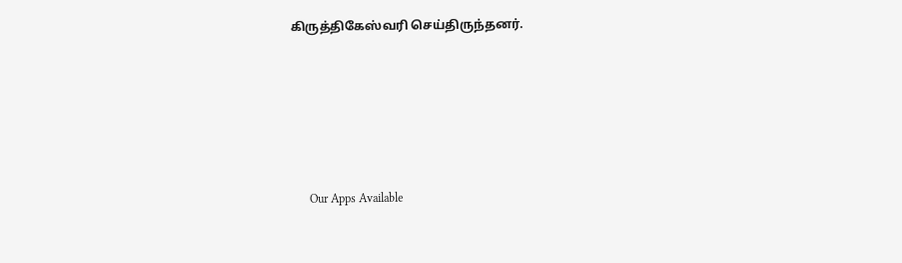கிருத்திகேஸ்வரி செய்திருந்தனர்.





      Our Apps Available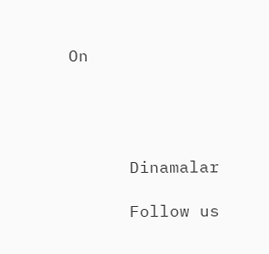On




      Dinamalar

      Follow us